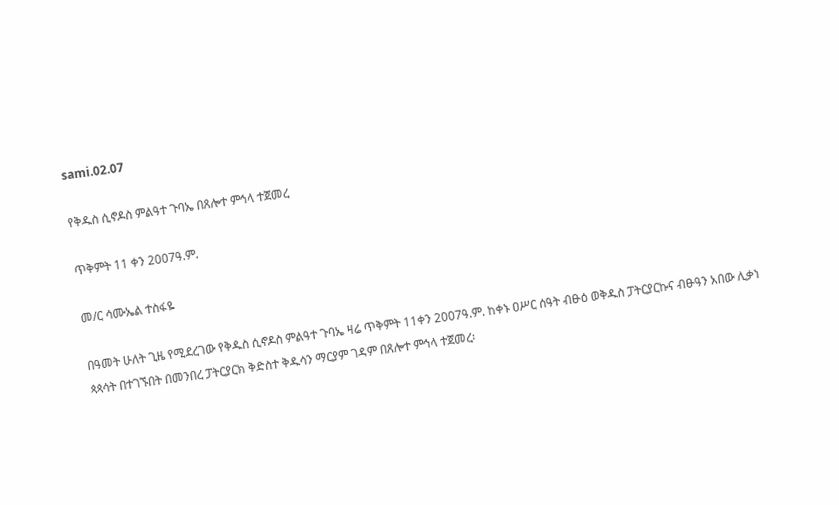sami.02.07

የቅዱስ ሲኖዶስ ምልዓተ ጉባኤ በጸሎተ ምኅላ ተጀመረ

ጥቅምት 11 ቀን 2007ዓ.ም.

መ/ር ሳሙኤል ተስፋዬ

በዓመት ሁለት ጊዜ የሚደረገው የቅዱስ ሲኖዶስ ምልዓተ ጉባኤ ዛሬ ጥቅምት 11ቀን 2007ዓ.ም. ከቀኑ ዐሥር ሰዓት ብፁዕ ወቅዱስ ፓትርያርኩና ብፁዓን አበው ሊቃነ ጳጳሳት በተገኙበት በመንበረ ፓትርያርክ ቅድስተ ቅዱሳን ማርያም ገዳም በጸሎተ ምኅላ ተጀመረ፡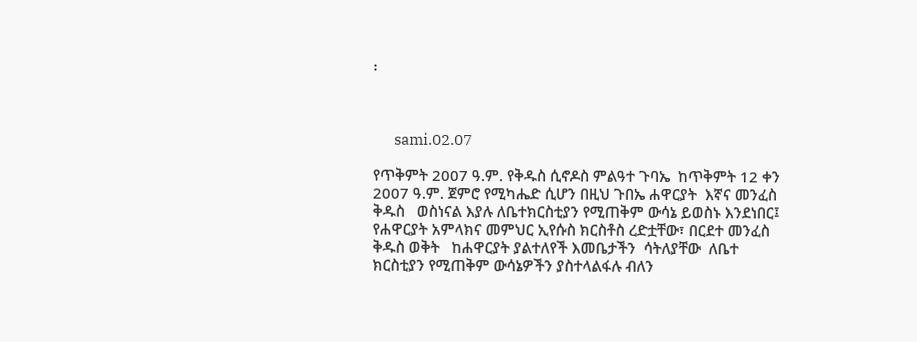፡



       sami.02.07

የጥቅምት 2007 ዓ.ም. የቅዱስ ሲኖዶስ ምልዓተ ጉባኤ  ከጥቅምት 12 ቀን 2007 ዓ.ም. ጀምሮ የሚካሔድ ሲሆን በዚህ ጉበኤ ሐዋርያት  እኛና መንፈስ ቅዱስ   ወስነናል እያሉ ለቤተክርስቲያን የሚጠቅም ውሳኔ ይወስኑ እንደነበር፤ የሐዋርያት አምላክና መምህር ኢየሱስ ክርስቶስ ረድቷቸው፣ በርደተ መንፈስ ቅዱስ ወቅት   ከሐዋርያት ያልተለየች እመቤታችን  ሳትለያቸው  ለቤተ ክርስቲያን የሚጠቅም ውሳኔዎችን ያስተላልፋሉ ብለን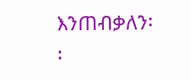እንጠብቃለን፡፡